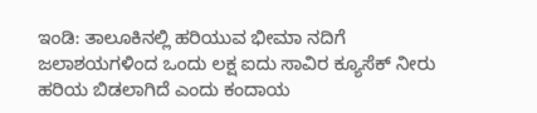ಇಂಡಿ: ತಾಲೂಕಿನಲ್ಲಿ ಹರಿಯುವ ಭೀಮಾ ನದಿಗೆ ಜಲಾಶಯಗಳಿಂದ ಒಂದು ಲಕ್ಷ ಐದು ಸಾವಿರ ಕ್ಯೂಸೆಕ್ ನೀರು ಹರಿಯ ಬಿಡಲಾಗಿದೆ ಎಂದು ಕಂದಾಯ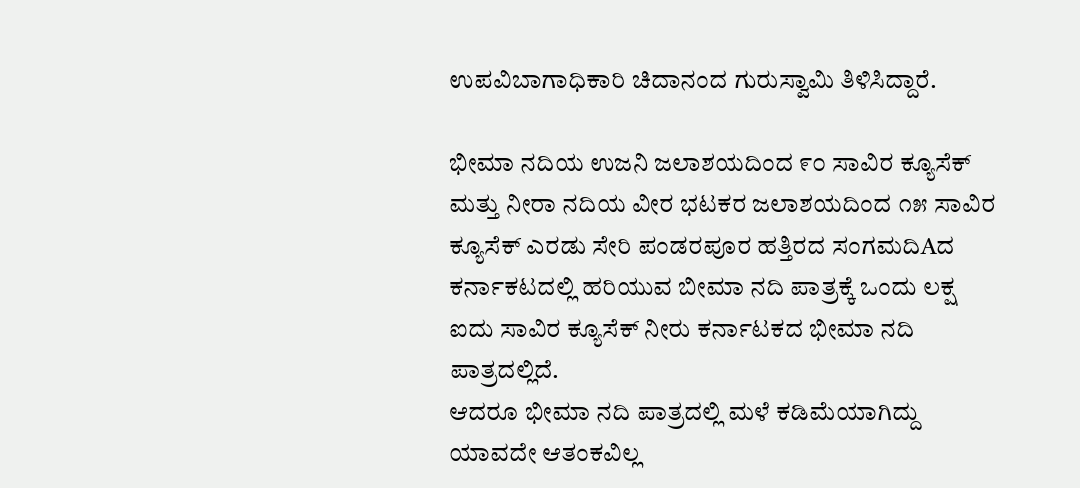ಉಪವಿಬಾಗಾಧಿಕಾರಿ ಚಿದಾನಂದ ಗುರುಸ್ವಾಮಿ ತಿಳಿಸಿದ್ದಾರೆ.

ಭೀಮಾ ನದಿಯ ಉಜನಿ ಜಲಾಶಯದಿಂದ ೯೦ ಸಾವಿರ ಕ್ಯೂಸೆಕ್ ಮತ್ತು ನೀರಾ ನದಿಯ ವೀರ ಭಟಕರ ಜಲಾಶಯದಿಂದ ೧೫ ಸಾವಿರ ಕ್ಯೂಸೆಕ್ ಎರಡು ಸೇರಿ ಪಂಡರಪೂರ ಹತ್ತಿರದ ಸಂಗಮದಿAದ ಕರ್ನಾಕಟದಲ್ಲಿ ಹರಿಯುವ ಬೀಮಾ ನದಿ ಪಾತ್ರಕ್ಕೆ ಒಂದು ಲಕ್ಷ ಐದು ಸಾವಿರ ಕ್ಯೂಸೆಕ್ ನೀರು ಕರ್ನಾಟಕದ ಭೀಮಾ ನದಿ ಪಾತ್ರದಲ್ಲಿದೆ.
ಆದರೂ ಭೀಮಾ ನದಿ ಪಾತ್ರದಲ್ಲಿ ಮಳೆ ಕಡಿಮೆಯಾಗಿದ್ದು ಯಾವದೇ ಆತಂಕವಿಲ್ಲ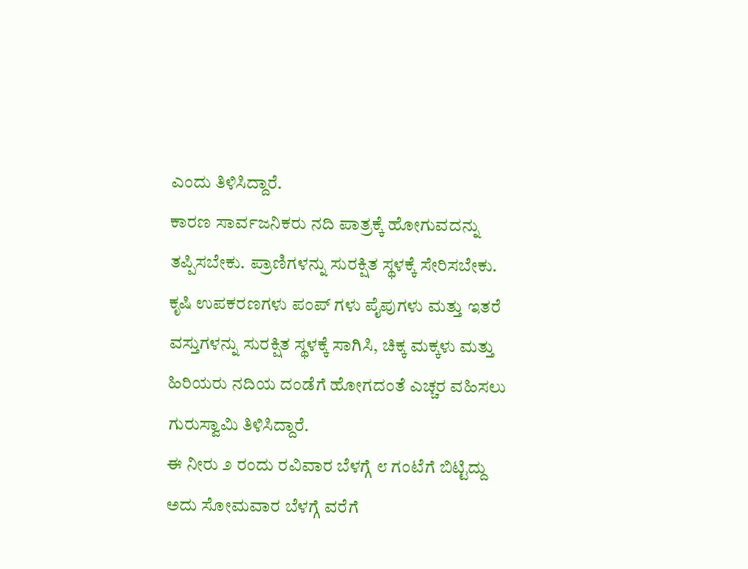ಎಂದು ತಿಳಿಸಿದ್ದಾರೆ.
ಕಾರಣ ಸಾರ್ವಜನಿಕರು ನದಿ ಪಾತ್ರಕ್ಕೆ ಹೋಗುವದನ್ನು ತಪ್ಪಿಸಬೇಕು. ಪ್ರಾಣಿಗಳನ್ನು ಸುರಕ್ಷಿತ ಸ್ಥಳಕ್ಕೆ ಸೇರಿಸಬೇಕು. ಕೃಷಿ ಉಪಕರಣಗಳು ಪಂಪ್ ಗಳು ಪೈಪುಗಳು ಮತ್ತು ಇತರೆ ವಸ್ತುಗಳನ್ನು ಸುರಕ್ಷಿತ ಸ್ಥಳಕ್ಕೆ ಸಾಗಿಸಿ, ಚಿಕ್ಕ ಮಕ್ಕಳು ಮತ್ತು ಹಿರಿಯರು ನದಿಯ ದಂಡೆಗೆ ಹೋಗದಂತೆ ಎಚ್ಚರ ವಹಿಸಲು ಗುರುಸ್ವಾಮಿ ತಿಳಿಸಿದ್ದಾರೆ.
ಈ ನೀರು ೨ ರಂದು ರವಿವಾರ ಬೆಳಗ್ಗೆ ೮ ಗಂಟೆಗೆ ಬಿಟ್ಟಿದ್ದು ಅದು ಸೋಮವಾರ ಬೆಳಗ್ಗೆ ವರೆಗೆ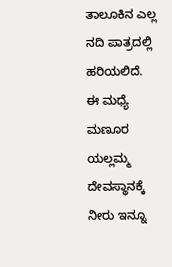ತಾಲೂಕಿನ ಎಲ್ಲ ನದಿ ಪಾತ್ರದಲ್ಲಿ ಹರಿಯಲಿದೆ.
ಈ ಮಧ್ಯೆ ಮಣೂರ ಯಲ್ಲಮ್ಮ ದೇವಸ್ಥಾನಕ್ಕೆ ನೀರು ಇನ್ನೂ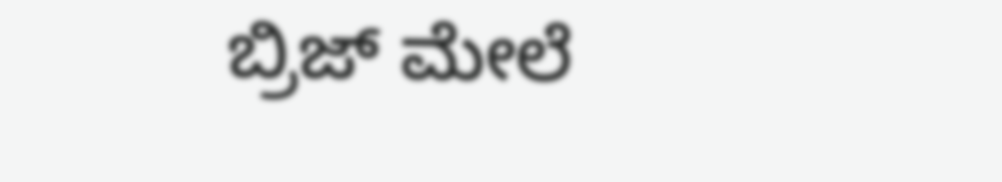ಬ್ರಿಜ್ ಮೇಲೆ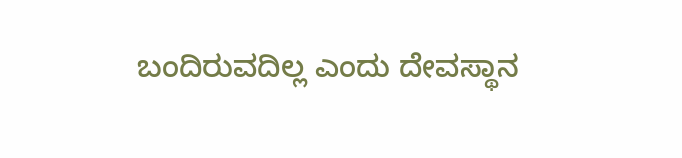ಬಂದಿರುವದಿಲ್ಲ ಎಂದು ದೇವಸ್ಥಾನ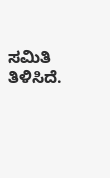ಸಮಿತಿ ತಿಳಿಸಿದೆ.